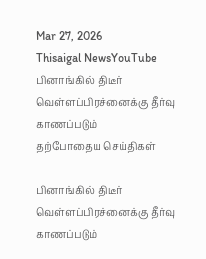Mar 27, 2026
Thisaigal NewsYouTube
பினாங்கில் திடீர் வெள்ளப்பிரச்னைக்கு தீர்வு காணப்படும்
தற்போதைய செய்திகள்

பினாங்கில் திடீர் வெள்ளப்பிரச்னைக்கு தீர்வு காணப்படும்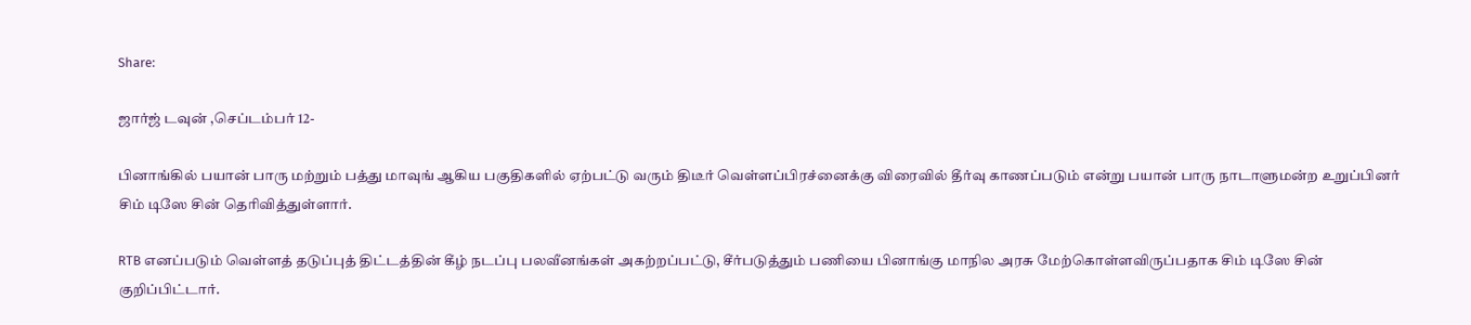Share:

ஜார்ஜ் டவுன் ,செப்டம்பர் 12-

பினாங்கில் பயான் பாரு மற்றும் பத்து மாவுங் ஆகிய பகுதிகளில் ஏற்பட்டு வரும் திடீர் வெள்ளப்பிரச்னைக்கு விரைவில் தீர்வு காணப்படும் என்று பயான் பாரு நாடாளுமன்ற உறுப்பினர் சிம் டிஸே சின் தெரிவித்துள்ளார்.

RTB எனப்படும் வெள்ளத் தடுப்புத் திட்டத்தின் கீழ் நடப்பு பலவீனங்கள் அகற்றப்பட்டு, சீர்படுத்தும் பணியை பினாங்கு மாநில அரசு மேற்கொள்ளவிருப்பதாக சிம் டிஸே சின் குறிப்பிட்டார்.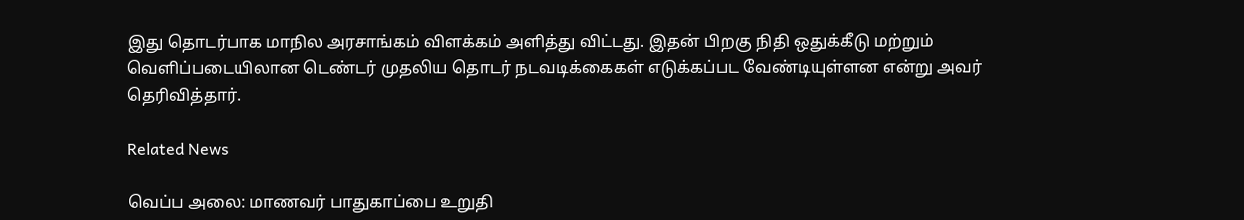இது தொடர்பாக மாநில அரசாங்கம் விளக்கம் அளித்து விட்டது. இதன் பிறகு நிதி ஒதுக்கீடு மற்றும் வெளிப்படையிலான டெண்டர் முதலிய தொடர் நடவடிக்கைகள் எடுக்கப்பட வேண்டியுள்ளன என்று அவர் தெரிவித்தார்.

Related News

வெப்ப அலை: மாணவர் பாதுகாப்பை உறுதி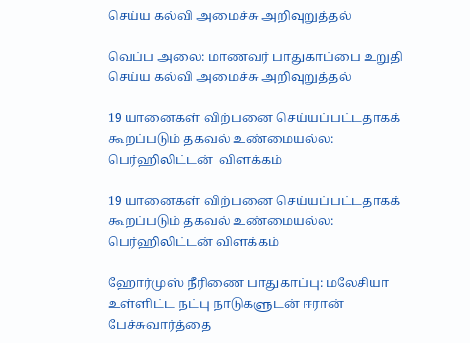செய்ய கல்வி அமைச்சு அறிவுறுத்தல்

வெப்ப அலை: மாணவர் பாதுகாப்பை உறுதி செய்ய கல்வி அமைச்சு அறிவுறுத்தல்

19 யானைகள் விற்பனை செய்யப்பட்டதாகக் கூறப்படும் தகவல் உண்மையல்ல: பெர்ஹிலிட்டன்  விளக்கம்

19 யானைகள் விற்பனை செய்யப்பட்டதாகக் கூறப்படும் தகவல் உண்மையல்ல: பெர்ஹிலிட்டன் விளக்கம்

ஹோர்முஸ் நீரிணை பாதுகாப்பு: மலேசியா உள்ளிட்ட நட்பு நாடுகளுடன் ஈரான் பேச்சுவார்த்தை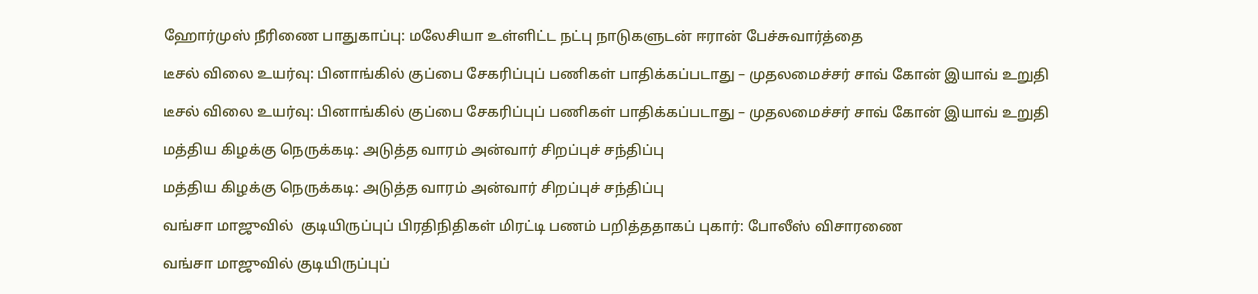ஹோர்முஸ் நீரிணை பாதுகாப்பு: மலேசியா உள்ளிட்ட நட்பு நாடுகளுடன் ஈரான் பேச்சுவார்த்தை

டீசல் விலை உயர்வு: பினாங்கில் குப்பை சேகரிப்புப் பணிகள் பாதிக்கப்படாது – முதலமைச்சர் சாவ் கோன் இயாவ் உறுதி

டீசல் விலை உயர்வு: பினாங்கில் குப்பை சேகரிப்புப் பணிகள் பாதிக்கப்படாது – முதலமைச்சர் சாவ் கோன் இயாவ் உறுதி

மத்திய கிழக்கு நெருக்கடி: அடுத்த வாரம் அன்வார் சிறப்புச் சந்திப்பு

மத்திய கிழக்கு நெருக்கடி: அடுத்த வாரம் அன்வார் சிறப்புச் சந்திப்பு

வங்சா மாஜுவில்  குடியிருப்புப் பிரதிநிதிகள் மிரட்டி பணம் பறித்ததாகப் புகார்: போலீஸ் விசாரணை

வங்சா மாஜுவில் குடியிருப்புப்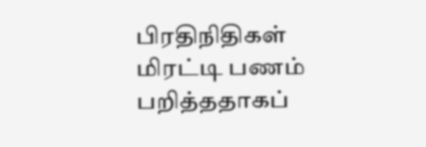பிரதிநிதிகள் மிரட்டி பணம் பறித்ததாகப்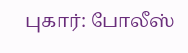புகார்: போலீஸ்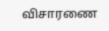விசாரணை